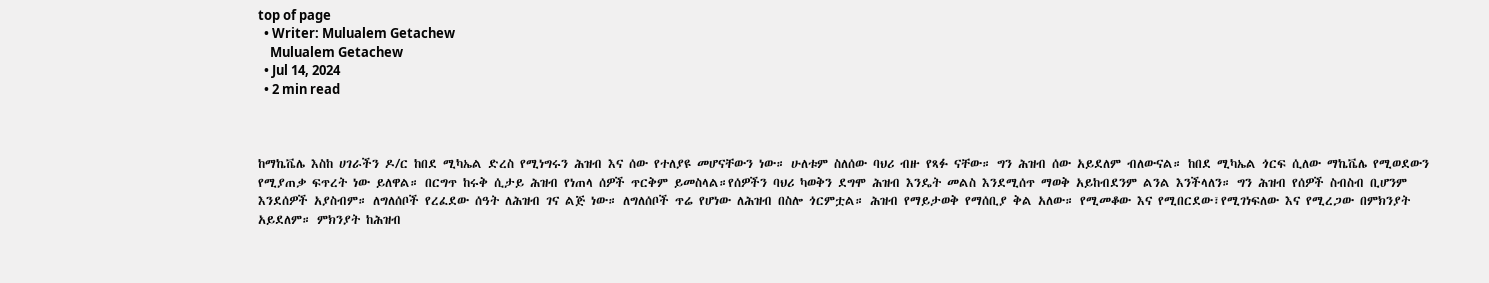top of page
  • Writer: Mulualem Getachew
    Mulualem Getachew
  • Jul 14, 2024
  • 2 min read



ከማኬቬሌ እስከ ሀገራችን ዶ/ር ከበደ ሚካኤል ድረስ የሚነግሩን ሕዝብ እና ሰው የተለያዩ መሆናቸውን ነው። ሁለቱም ስለሰው ባህሪ ብዙ የጻፉ ናቸው። ግን ሕዝብ ሰው አይደለም ብለውናል። ከበደ ሚካኤል ጎርፍ ሲለው ማኬቬሌ የሚወደውን የሚያጠቃ ፍጥረት ነው ይለዋል። በርግጥ ከሩቅ ሲታይ ሕዝብ የነጠላ ሰዎች ጥርቅም ይመስላል።የሰዎችን ባህሪ ካወቅን ደግሞ ሕዝብ እንዴት መልስ እንደሚሰጥ ማወቅ አይከብደንም ልንል እንችላለን። ግን ሕዝብ የሰዎች ስብስብ ቢሆንም እንደሰዎች አያስብም። ለግለሰቦች የረፈደው ሰዓት ለሕዝብ ገና ልጅ ነው። ለግለሰቦች ጥሬ የሆነው ለሕዝብ በስሎ ጎርምቷል። ሕዝብ የማይታወቅ የማሰቢያ ቅል አለው። የሚመቆው እና የሚበርደው፣የሚገነፍለው እና የሚረጋው በምክንያት አይደለም። ምክንያት ከሕዝብ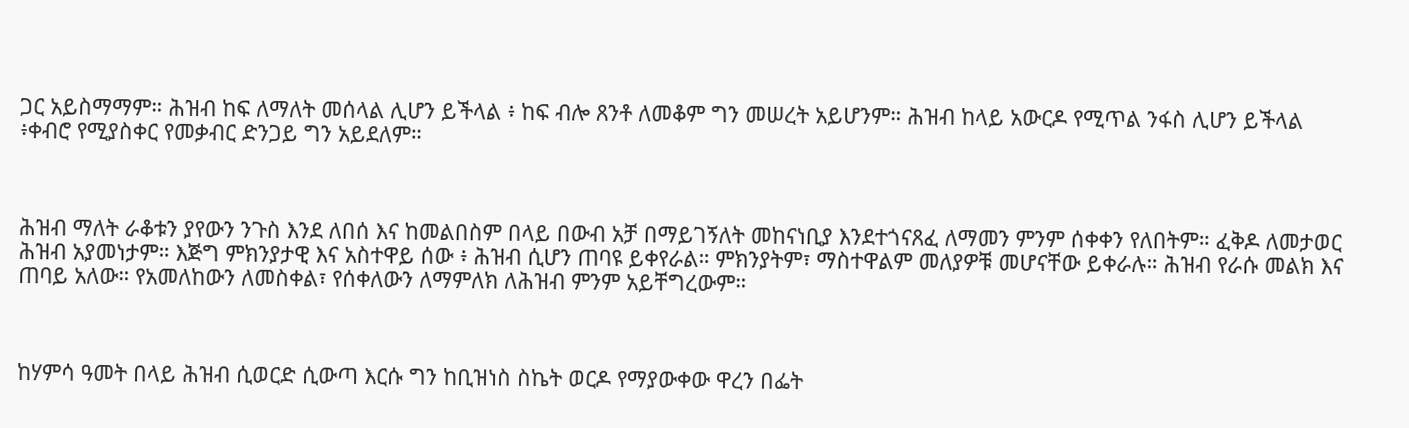ጋር አይስማማም። ሕዝብ ከፍ ለማለት መሰላል ሊሆን ይችላል ፥ ከፍ ብሎ ጸንቶ ለመቆም ግን መሠረት አይሆንም። ሕዝብ ከላይ አውርዶ የሚጥል ንፋስ ሊሆን ይችላል ፥ቀብሮ የሚያስቀር የመቃብር ድንጋይ ግን አይደለም።



ሕዝብ ማለት ራቆቱን ያየውን ንጉስ እንደ ለበሰ እና ከመልበስም በላይ በውብ አቻ በማይገኝለት መከናነቢያ እንደተጎናጸፈ ለማመን ምንም ሰቀቀን የለበትም። ፈቅዶ ለመታወር ሕዝብ አያመነታም። እጅግ ምክንያታዊ እና አስተዋይ ሰው ፥ ሕዝብ ሲሆን ጠባዩ ይቀየራል። ምክንያትም፣ ማስተዋልም መለያዎቹ መሆናቸው ይቀራሉ። ሕዝብ የራሱ መልክ እና ጠባይ አለው። የአመለከውን ለመስቀል፣ የሰቀለውን ለማምለክ ለሕዝብ ምንም አይቸግረውም።



ከሃምሳ ዓመት በላይ ሕዝብ ሲወርድ ሲውጣ እርሱ ግን ከቢዝነስ ስኬት ወርዶ የማያውቀው ዋረን በፌት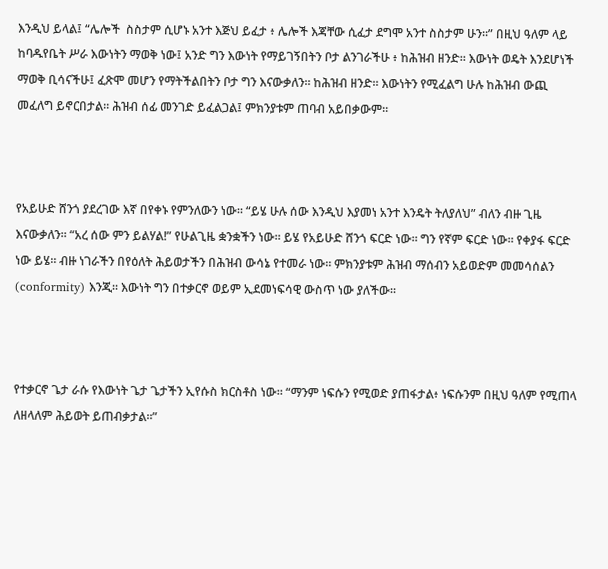እንዲህ ይላል፤ “ሌሎች  ስስታም ሲሆኑ አንተ እጅህ ይፈታ ፥ ሌሎች እጃቸው ሲፈታ ደግሞ አንተ ስስታም ሁን።” በዚህ ዓለም ላይ ከባዱየቤት ሥራ እውነትን ማወቅ ነው፤ አንድ ግን እውነት የማይገኝበትን ቦታ ልንገራችሁ ፥ ከሕዝብ ዘንድ። እውነት ወዴት እንደሆነች ማወቅ ቢሳናችሁ፤ ፈጽሞ መሆን የማትችልበትን ቦታ ግን እናውቃለን። ከሕዝብ ዘንድ። እውነትን የሚፈልግ ሁሉ ከሕዝብ ውጪ መፈለግ ይኖርበታል። ሕዝብ ሰፊ መንገድ ይፈልጋል፤ ምክንያቱም ጠባብ አይበቃውም።



የአይሁድ ሸንጎ ያደረገው እኛ በየቀኑ የምንለውን ነው። “ይሄ ሁሉ ሰው እንዲህ እያመነ አንተ እንዴት ትለያለህ” ብለን ብዙ ጊዜ እናውቃለን። “አረ ሰው ምን ይልሃል!” የሁልጊዜ ቋንቋችን ነው። ይሄ የአይሁድ ሸንጎ ፍርድ ነው። ግን የኛም ፍርድ ነው። የቀያፋ ፍርድ ነው ይሄ። ብዙ ነገራችን በየዕለት ሕይወታችን በሕዝብ ውሳኔ የተመራ ነው። ምክንያቱም ሕዝብ ማሰብን አይወድም መመሳሰልን (conformity) እንጂ። እውነት ግን በተቃርኖ ወይም ኢደመነፍሳዊ ውስጥ ነው ያለችው።



የተቃርኖ ጌታ ራሱ የእውነት ጌታ ጌታችን ኢየሱስ ክርስቶስ ነው። “ማንም ነፍሱን የሚወድ ያጠፋታል፥ ነፍሱንም በዚህ ዓለም የሚጠላ ለዘላለም ሕይወት ይጠብቃታል።”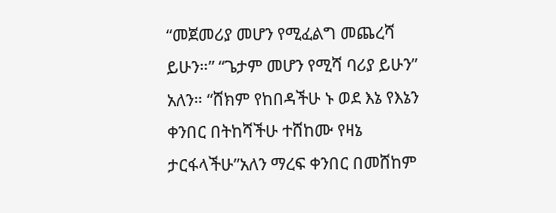“መጀመሪያ መሆን የሚፈልግ መጨረሻ ይሁን።” “ጌታም መሆን የሚሻ ባሪያ ይሁን” አለን። “ሸክም የከበዳችሁ ኑ ወደ እኔ የእኔን ቀንበር በትከሻችሁ ተሸከሙ የዛኔ ታርፋላችሁ”አለን ማረፍ ቀንበር በመሸከም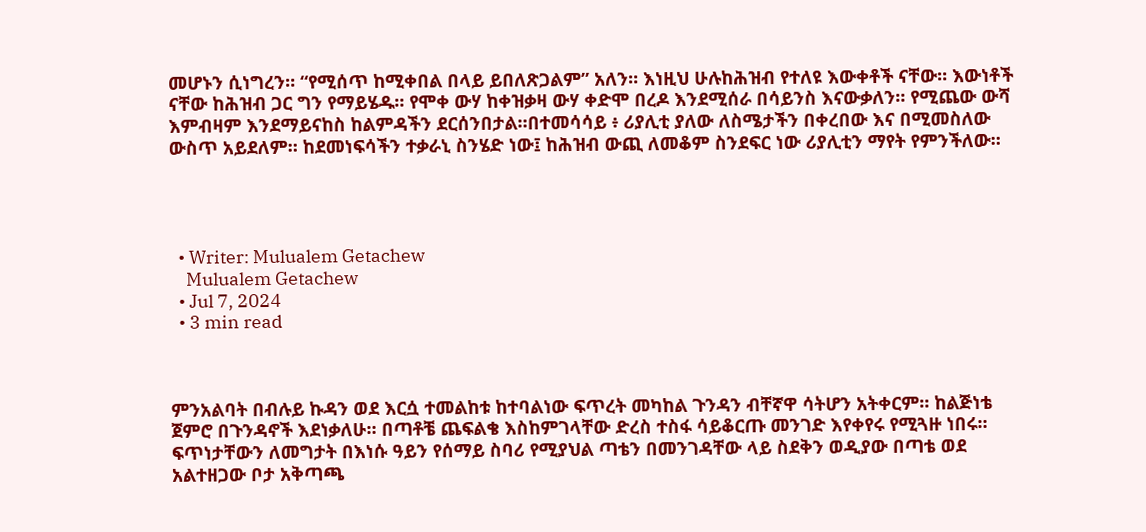መሆኑን ሲነግረን። “የሚሰጥ ከሚቀበል በላይ ይበለጽጋልም” አለን። እነዚህ ሁሉከሕዝብ የተለዩ እውቀቶች ናቸው። እውነቶች ናቸው ከሕዝብ ጋር ግን የማይሄዱ። የሞቀ ውሃ ከቀዝቃዛ ውሃ ቀድሞ በረዶ እንደሚሰራ በሳይንስ እናውቃለን። የሚጨው ውሻ እምብዛም እንደማይናከስ ከልምዳችን ደርሰንበታል።በተመሳሳይ ፥ ሪያሊቲ ያለው ለስሜታችን በቀረበው እና በሚመስለው ውስጥ አይደለም። ከደመነፍሳችን ተቃራኒ ስንሄድ ነው፤ ከሕዝብ ውጪ ለመቆም ስንደፍር ነው ሪያሊቲን ማየት የምንችለው።




  • Writer: Mulualem Getachew
    Mulualem Getachew
  • Jul 7, 2024
  • 3 min read



ምንአልባት በብሉይ ኩዳን ወደ እርሷ ተመልከቱ ከተባልነው ፍጥረት መካከል ጉንዳን ብቸኛዋ ሳትሆን አትቀርም። ከልጅነቴ ጀምሮ በጉንዳኖች እደነቃለሁ። በጣቶቼ ጨፍልቄ እስከምገላቸው ድረስ ተስፋ ሳይቆርጡ መንገድ እየቀየሩ የሚጓዙ ነበሩ። ፍጥነታቸውን ለመግታት በእነሱ ዓይን የሰማይ ስባሪ የሚያህል ጣቴን በመንገዳቸው ላይ ስደቅን ወዲያው በጣቴ ወደ አልተዘጋው ቦታ አቅጣጫ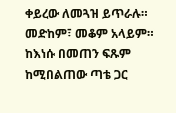ቀይረው ለመጓዝ ይጥራሉ። መድከም፣ መቆም አላይም። ከእነሱ በመጠን ፍጹም ከሚበልጠው ጣቴ ጋር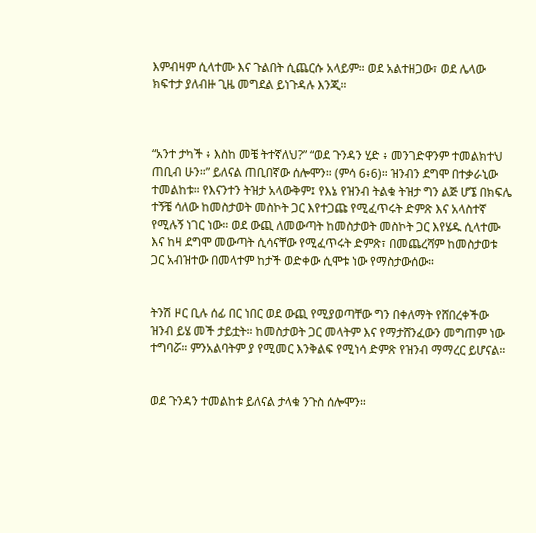እምብዛም ሲላተሙ እና ጉልበት ሲጨርሱ አላይም። ወደ አልተዘጋው፣ ወደ ሌላው ክፍተታ ያለብዙ ጊዜ መግደል ይነጉዳሉ እንጂ።



“አንተ ታካች ፥ እስከ መቼ ትተኛለህ?” “ወደ ጉንዳን ሂድ ፥ መንገድዋንም ተመልክተህ ጠቢብ ሁን።” ይለናል ጠቢበኛው ሰሎሞን። (ምሳ 6፥6)። ዝንብን ደግሞ በተቃራኒው ተመልከቱ። የእናንተን ትዝታ አላውቅም፤ የእኔ የዝንብ ትልቁ ትዝታ ግን ልጅ ሆኜ በክፍሌ ተኝቼ ሳለው ከመስታወት መስኮት ጋር እየተጋጩ የሚፈጥሩት ድምጽ እና አላስተኛ የሚሉኝ ነገር ነው። ወደ ውጪ ለመውጣት ከመስታወት መስኮት ጋር እየሄዱ ሲላተሙ እና ከዛ ደግሞ መውጣት ሲሳናቸው የሚፈጥሩት ድምጽ፣ በመጨረሻም ከመስታወቱ ጋር አብዝተው በመላተም ከታች ወድቀው ሲሞቱ ነው የማስታውሰው።


ትንሽ ዞር ቢሉ ሰፊ በር ነበር ወደ ውጪ የሚያወጣቸው ግን በቀለማት የሸበረቀችው ዝንብ ይሄ መች ታይቷት። ከመስታወት ጋር መላትም እና የማታሸንፈውን መግጠም ነው ተግባሯ። ምንአልባትም ያ የሚመር እንቅልፍ የሚነሳ ድምጽ የዝንብ ማማረር ይሆናል።


ወደ ጉንዳን ተመልከቱ ይለናል ታላቁ ንጉስ ሰሎሞን።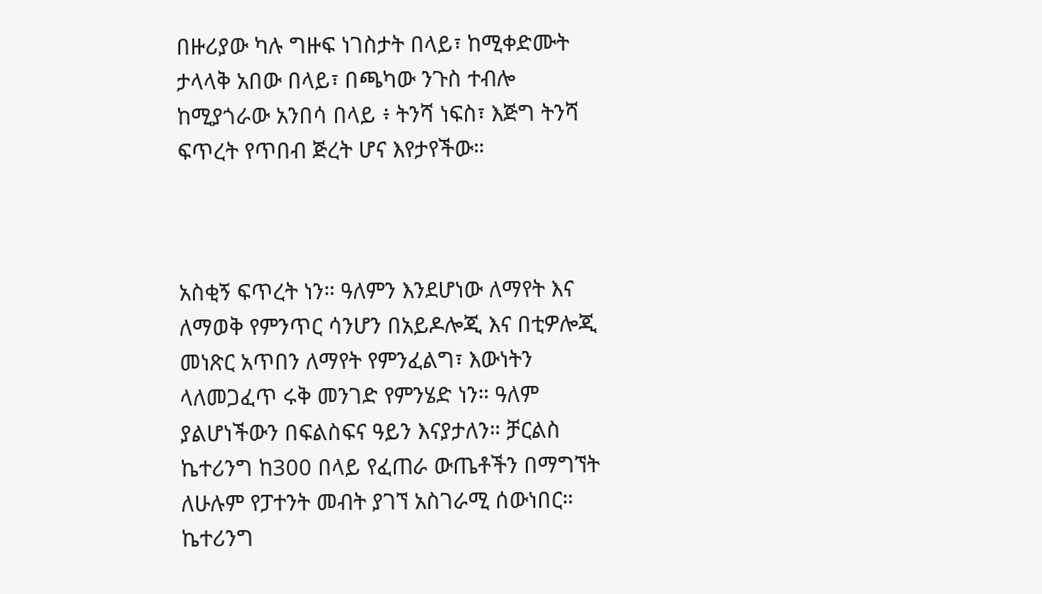በዙሪያው ካሉ ግዙፍ ነገስታት በላይ፣ ከሚቀድሙት ታላላቅ አበው በላይ፣ በጫካው ንጉስ ተብሎ ከሚያጎራው አንበሳ በላይ ፥ ትንሻ ነፍስ፣ እጅግ ትንሻ ፍጥረት የጥበብ ጅረት ሆና እየታየችው።



አስቂኝ ፍጥረት ነን። ዓለምን እንደሆነው ለማየት እና ለማወቅ የምንጥር ሳንሆን በአይዶሎጂ እና በቲዎሎጂ መነጽር አጥበን ለማየት የምንፈልግ፣ እውነትን ላለመጋፈጥ ሩቅ መንገድ የምንሄድ ነን። ዓለም ያልሆነችውን በፍልስፍና ዓይን እናያታለን። ቻርልስ ኬተሪንግ ከ300 በላይ የፈጠራ ውጤቶችን በማግኘት ለሁሉም የፓተንት መብት ያገኘ አስገራሚ ሰውነበር። ኬተሪንግ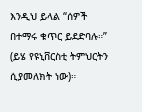እንዲህ ይላል “ሰዎች በተማሩ ቁጥር ይደድባሉ።” (ይሄ የዩኒቨርስቲ ትምህርትን ሲያመለክት ነው)።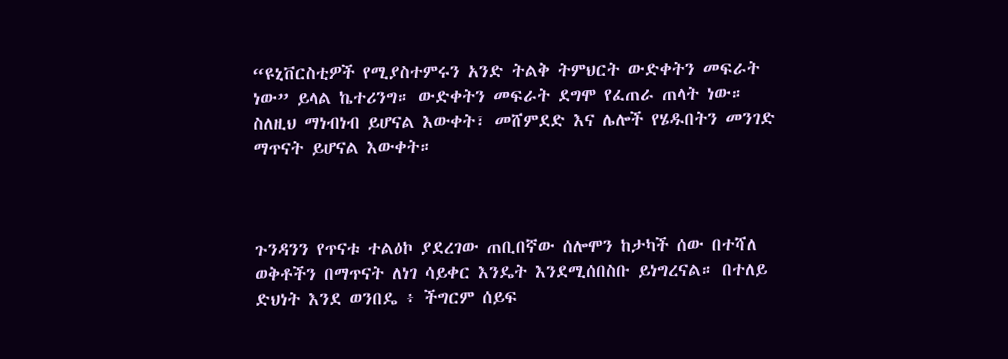“ዩኒቨርስቲዎች የሚያስተምሩን አንድ ትልቅ ትምህርት ውድቀትን መፍራት ነው” ይላል ኬተሪንግ። ውድቀትን መፍራት ደግሞ የፈጠራ ጠላት ነው። ስለዚህ ማነብነብ ይሆናል እውቀት፣ መሸምደድ እና ሌሎች የሄዱበትን መንገድ ማጥናት ይሆናል እውቀት።



ጉንዳንን የጥናቱ ተልዕኮ ያደረገው ጠቢበኛው ሰሎሞን ከታካች ሰው በተሻለ ወቅቶችን በማጥናት ለነገ ሳይቀር እንዴት እንደሚሰበስቡ ይነግረናል። በተለይ ድህነት እንደ ወንበዴ ፥ ችግርም ሰይፍ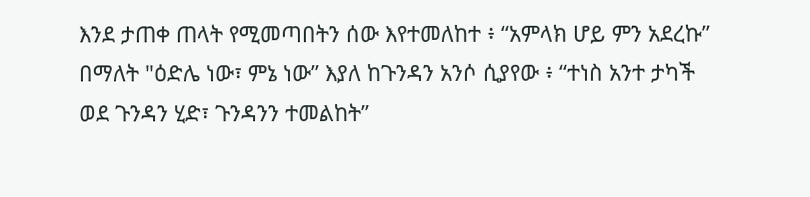እንደ ታጠቀ ጠላት የሚመጣበትን ሰው እየተመለከተ ፥ “አምላክ ሆይ ምን አደረኩ” በማለት "ዕድሌ ነው፣ ምኔ ነው” እያለ ከጉንዳን አንሶ ሲያየው ፥ “ተነስ አንተ ታካች ወደ ጉንዳን ሂድ፣ ጉንዳንን ተመልከት”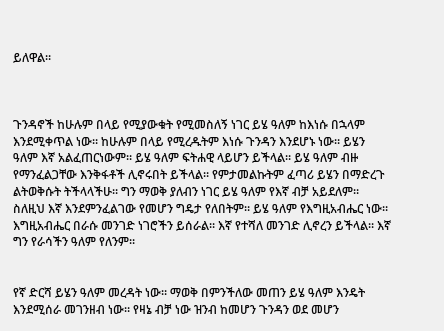ይለዋል።



ጉንዳኖች ከሁሉም በላይ የሚያውቁት የሚመስለኝ ነገር ይሄ ዓለም ከእነሱ በኋላም እንደሚቀጥል ነው። ከሁሉም በላይ የሚረዱትም እነሱ ጉንዳን እንደሆኑ ነው። ይሄን ዓለም እኛ አልፈጠርነውም። ይሄ ዓለም ፍትሐዊ ላይሆን ይችላል። ይሄ ዓለም ብዙ የማንፈልጋቸው እንቅፋቶች ሊኖሩበት ይችላል። የምታመልኩትም ፈጣሪ ይሄን በማድረጉ ልትወቅሱት ትችላላችሁ። ግን ማወቅ ያለብን ነገር ይሄ ዓለም የእኛ ብቻ አይደለም። ስለዚህ እኛ እንደምንፈልገው የመሆን ግዴታ የለበትም። ይሄ ዓለም የእግዚአብሔር ነው። እግዚአብሔር በራሱ መንገድ ነገሮችን ይሰራል። እኛ የተሻለ መንገድ ሊኖረን ይችላል። እኛ ግን የራሳችን ዓለም የለንም።


የኛ ድርሻ ይሄን ዓለም መረዳት ነው። ማወቅ በምንችለው መጠን ይሄ ዓለም እንዴት እንደሚሰራ መገንዘብ ነው። የዛኔ ብቻ ነው ዝንብ ከመሆን ጉንዳን ወደ መሆን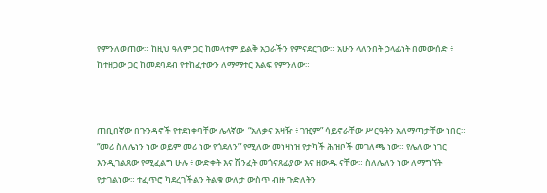የምንለወጠው። ከዚህ ዓለም ጋር ከመላተም ይልቅ አጋራችን የምናደርገው። አሁን ላለንበት ኃላፊነት በመውሰድ ፥ ከተዘጋው ጋር ከመደባደብ የተከፈተውን ለማማተር እልፍ የምንለው።



ጠቢበኛው በጉንዳኖች የተደነቀባቸው ሌላኛው  “አለቃና አዛዥ ፥ ገዢም” ሳይኖራቸው ሥርዓትን አለማጣታቸው ነበር። “መሪ ስለሌነን ነው ወይም መሪ ነው የጎደለን” የሚለው መነዛነዝ የታካች ሕዝቦች መገለጫ ነው። የሌለው ነገር እንዲገልጸው የሚፈልግ ሁሉ ፥ ውድቀት እና ሽንፈት መጎናጸፊያው እና ዘውዱ ናቸው። ስለሌለን ነው ለማግኘት የታገልነው። ተፈጥሮ ካደረገችልን ትልቁ ውለታ ውስጥ ብዙ ጉድለትን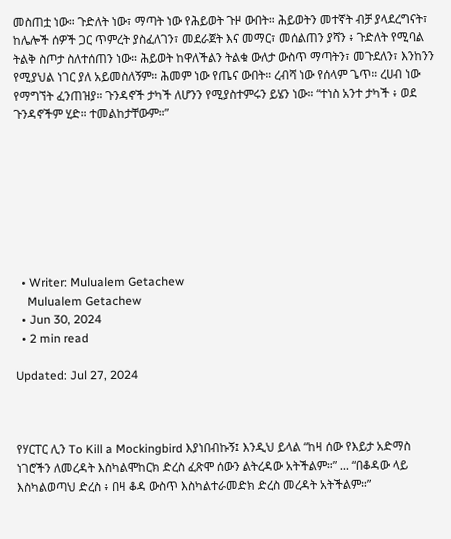መስጠቷ ነው። ጉድለት ነው፣ ማጣት ነው የሕይወት ጉዞ ውበት። ሕይወትን መተኛት ብቻ ያላደረግናት፣ ከሌሎች ሰዎች ጋር ጥምረት ያስፈለገን፣ መደራጀት እና መማር፣ መሰልጠን ያሻን ፥ ጉድለት የሚባል ትልቅ ስጦታ ስለተሰጠን ነው። ሕይወት ከዋለችልን ትልቁ ውለታ ውስጥ ማጣትን፣ መጉደለን፣ እንከንን የሚያህል ነገር ያለ አይመስለኝም። ሕመም ነው የጤና ውበት። ረብሻ ነው የሰላም ጌጥ። ረሀብ ነው የማግኘት ፈንጠዝያ። ጉንዳኖች ታካች ለሆንን የሚያስተምሩን ይሄን ነው። “ተነስ አንተ ታካች ፥ ወደ ጉንዳኖችም ሂድ። ተመልከታቸውም።”








  • Writer: Mulualem Getachew
    Mulualem Getachew
  • Jun 30, 2024
  • 2 min read

Updated: Jul 27, 2024



የሃርፐር ሊን To Kill a Mockingbird እያነበብኩኝ፤ እንዲህ ይላል “ከዛ ሰው የእይታ አድማስ ነገሮችን ለመረዳት እስካልሞከርክ ድረስ ፈጽሞ ሰውን ልትረዳው አትችልም።” ... “በቆዳው ላይ እስካልወጣህ ድረስ ፥ በዛ ቆዳ ውስጥ እስካልተራመድክ ድረስ መረዳት አትችልም።”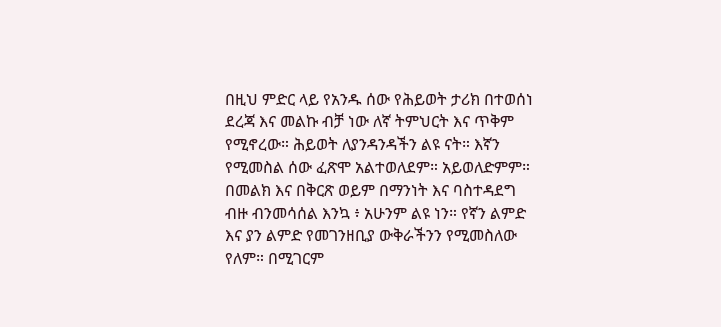በዚህ ምድር ላይ የአንዱ ሰው የሕይወት ታሪክ በተወሰነ ደረጃ እና መልኩ ብቻ ነው ለኛ ትምህርት እና ጥቅም የሚኖረው። ሕይወት ለያንዳንዳችን ልዩ ናት። እኛን የሚመስል ሰው ፈጽሞ አልተወለደም። አይወለድምም። በመልክ እና በቅርጽ ወይም በማንነት እና ባስተዳደግ ብዙ ብንመሳሰል እንኳ ፥ አሁንም ልዩ ነን። የኛን ልምድ እና ያን ልምድ የመገንዘቢያ ውቅራችንን የሚመስለው የለም። በሚገርም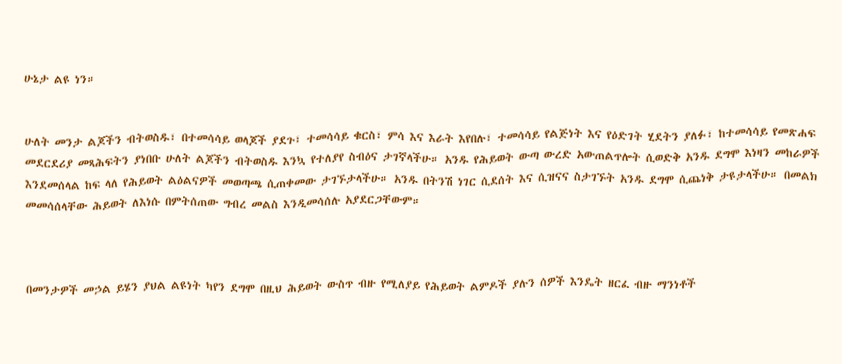ሁኔታ ልዩ ነን።


ሁለት መንታ ልጆችን ብትወስዱ፣ በተመሳሳይ ወላጆች ያደጉ፣ ተመሳሳይ ቁርስ፣ ምሳ እና እራት እየበሉ፣ ተመሳሳይ የልጅነት እና የዕድገት ሂደትን ያለፉ፣ ከተመሳሳይ የመጽሐፍ መደርደሪያ መጻሕፍትን ያነበቡ ሁለት ልጆችን ብትወስዱ እንኳ የተለያየ ስብዕና ታገኛላችሁ። አንዱ የሕይወት ውጣ ውረድ አውጠልጥሎት ሲወድቅ አንዱ ደግሞ እነዛን መከራዎች እንደመሰላል ከፍ ላለ የሕይወት ልዕልናዎች መወጣጫ ሲጠቀመው ታገኙታላችሁ። አንዱ በትንሽ ነገር ሲደሰት እና ሲዝናና ስታገኙት አንዱ ደግሞ ሲጨነቅ ታዩታላችሁ። በመልክ መመሳሰላቸው ሕይወት ለእነሱ በምትሰጠው ግብረ መልስ እንዲመሳሰሉ አያደርጋቸውም።



በመንታዎች መኃል ይሄን ያህል ልዩነት ካየን ደግሞ በዚህ ሕይወት ውስጥ ብዙ የሚለያይ የሕይወት ልምዶች ያሉን ሰዎች እንዴት ዘርፈ ብዙ ማንነቶች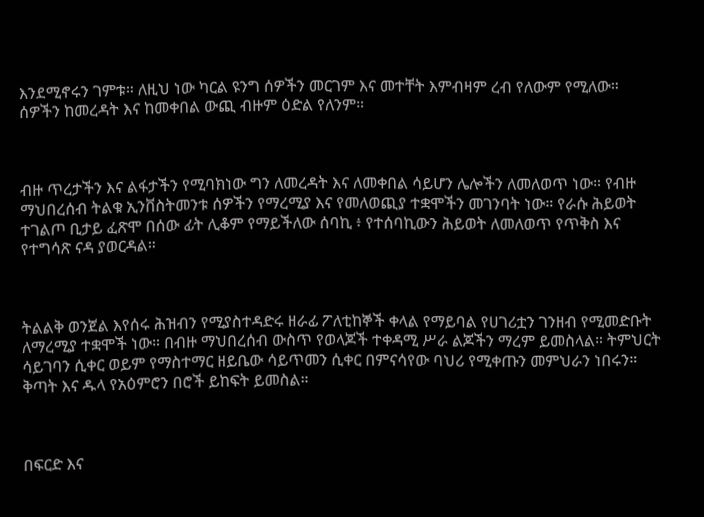እንደሚኖሩን ገምቱ። ለዚህ ነው ካርል ዩንግ ሰዎችን መርገም እና መተቸት እምብዛም ረብ የለውም የሚለው። ሰዎችን ከመረዳት እና ከመቀበል ውጪ ብዙም ዕድል የለንም።



ብዙ ጥረታችን እና ልፋታችን የሚባክነው ግን ለመረዳት እና ለመቀበል ሳይሆን ሌሎችን ለመለወጥ ነው። የብዙ ማህበረሰብ ትልቁ ኢንቨስትመንቱ ሰዎችን የማረሚያ እና የመለወጪያ ተቋሞችን መገንባት ነው። የራሱ ሕይወት ተገልጦ ቢታይ ፈጽሞ በሰው ፊት ሊቆም የማይችለው ሰባኪ ፥ የተሰባኪውን ሕይወት ለመለወጥ የጥቅስ እና የተግሳጽ ናዳ ያወርዳል።



ትልልቅ ወንጀል እየሰሩ ሕዝብን የሚያስተዳድሩ ዘራፊ ፖለቲከኞች ቀላል የማይባል የሀገሪቷን ገንዘብ የሚመድቡት ለማረሚያ ተቋሞች ነው። በብዙ ማህበረሰብ ውስጥ የወላጆች ተቀዳሚ ሥራ ልጆችን ማረም ይመስላል። ትምህርት ሳይገባን ሲቀር ወይም የማስተማር ዘይቤው ሳይጥመን ሲቀር በምናሳየው ባህሪ የሚቀጡን መምህራን ነበሩን። ቅጣት እና ዱላ የአዕምሮን በሮች ይከፍት ይመስል።



በፍርድ እና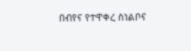በብየና የተዋቀረ ስነልቦና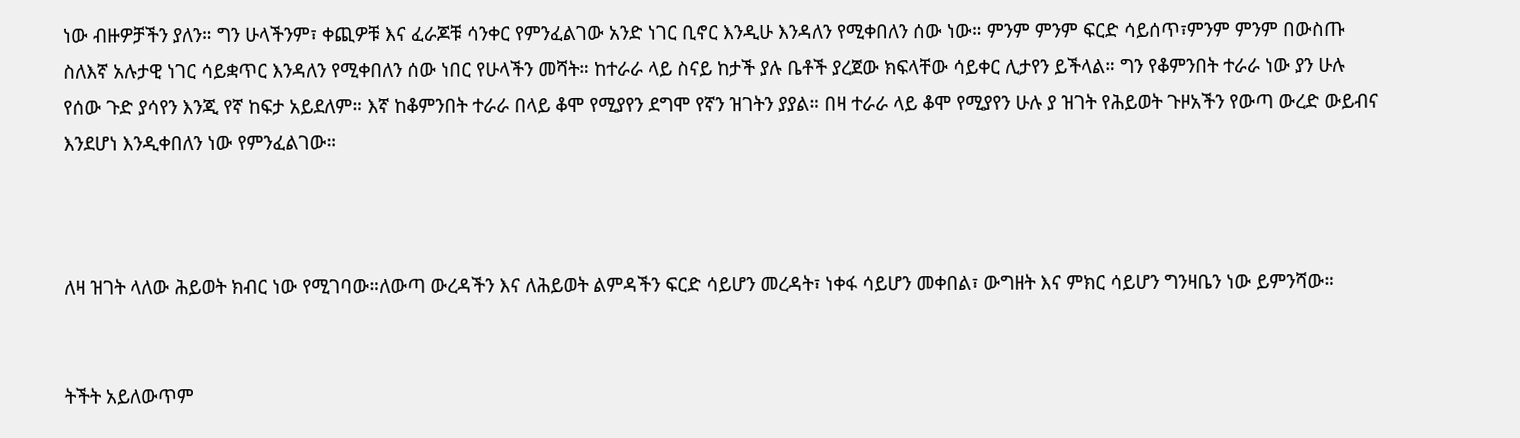ነው ብዙዎቻችን ያለን። ግን ሁላችንም፣ ቀጪዎቹ እና ፈራጆቹ ሳንቀር የምንፈልገው አንድ ነገር ቢኖር እንዲሁ እንዳለን የሚቀበለን ሰው ነው። ምንም ምንም ፍርድ ሳይሰጥ፣ምንም ምንም በውስጡ ስለእኛ አሉታዊ ነገር ሳይቋጥር እንዳለን የሚቀበለን ሰው ነበር የሁላችን መሻት። ከተራራ ላይ ስናይ ከታች ያሉ ቤቶች ያረጀው ክፍላቸው ሳይቀር ሊታየን ይችላል። ግን የቆምንበት ተራራ ነው ያን ሁሉ የሰው ጉድ ያሳየን እንጂ የኛ ከፍታ አይደለም። እኛ ከቆምንበት ተራራ በላይ ቆሞ የሚያየን ደግሞ የኛን ዝገትን ያያል። በዛ ተራራ ላይ ቆሞ የሚያየን ሁሉ ያ ዝገት የሕይወት ጉዞአችን የውጣ ውረድ ውይብና እንደሆነ እንዲቀበለን ነው የምንፈልገው።



ለዛ ዝገት ላለው ሕይወት ክብር ነው የሚገባው።ለውጣ ውረዳችን እና ለሕይወት ልምዳችን ፍርድ ሳይሆን መረዳት፣ ነቀፋ ሳይሆን መቀበል፣ ውግዘት እና ምክር ሳይሆን ግንዛቤን ነው ይምንሻው።


ትችት አይለውጥም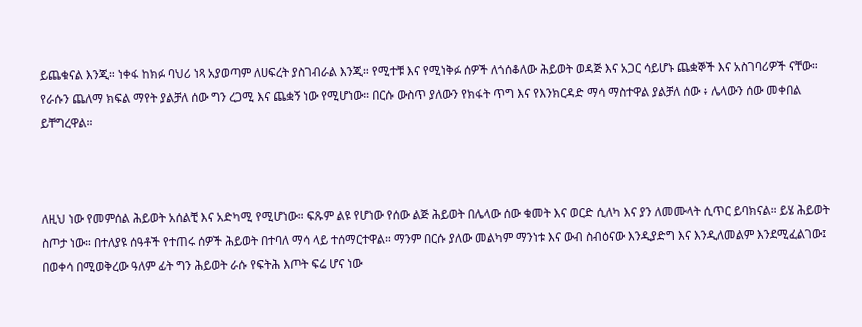ይጨቁናል እንጂ። ነቀፋ ከክፉ ባህሪ ነጻ አያወጣም ለሀፍረት ያስገብራል እንጂ። የሚተቹ እና የሚነቅፉ ሰዎች ለጎሰቆለው ሕይወት ወዳጅ እና አጋር ሳይሆኑ ጨቋኞች እና አስገባሪዎች ናቸው። የራሱን ጨለማ ክፍል ማየት ያልቻለ ሰው ግን ረጋሚ እና ጨቋኝ ነው የሚሆነው። በርሱ ውስጥ ያለውን የክፋት ጥግ እና የእንክርዳድ ማሳ ማስተዋል ያልቻለ ሰው ፥ ሌላውን ሰው መቀበል ይቸግረዋል።



ለዚህ ነው የመምሰል ሕይወት አሰልቺ እና አድካሚ የሚሆነው። ፍጹም ልዩ የሆነው የሰው ልጅ ሕይወት በሌላው ሰው ቁመት እና ወርድ ሲለካ እና ያን ለመሙላት ሲጥር ይባክናል። ይሄ ሕይወት ስጦታ ነው። በተለያዩ ሰዓቶች የተጠሩ ሰዎች ሕይወት በተባለ ማሳ ላይ ተሰማርተዋል። ማንም በርሱ ያለው መልካም ማንነቱ እና ውብ ስብዕናው እንዲያድግ እና እንዲለመልም እንደሚፈልገው፤ በወቀሳ በሚወቅረው ዓለም ፊት ግን ሕይወት ራሱ የፍትሕ እጦት ፍሬ ሆና ነው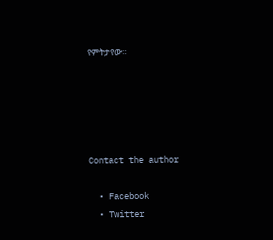የምትታየው።





Contact the author

  • Facebook
  • Twitter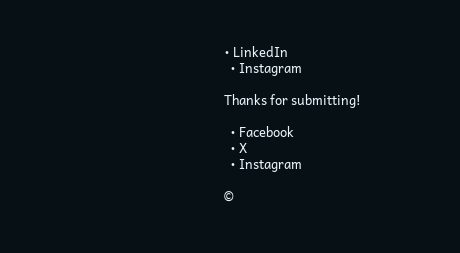• LinkedIn
  • Instagram

Thanks for submitting!

  • Facebook
  • X
  • Instagram

©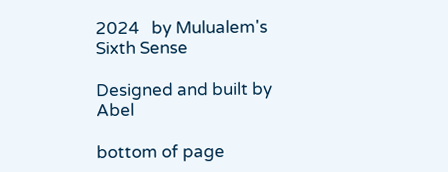2024   by Mulualem's Sixth Sense

Designed and built by Abel

bottom of page